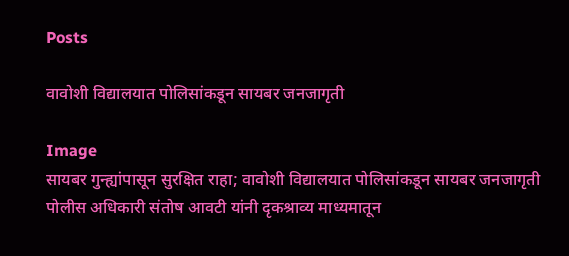Posts

वावोशी विद्यालयात पोलिसांकडून सायबर जनजागृती

Image
सायबर गुन्ह्यांपासून सुरक्षित राहा; वावोशी विद्यालयात पोलिसांकडून सायबर जनजागृती        पोलीस अधिकारी संतोष आवटी यांनी दृकश्राव्य माध्यमातून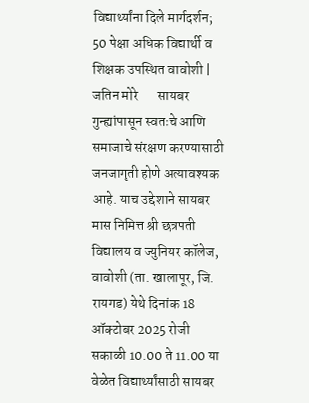विद्यार्थ्यांना दिले मार्गदर्शन; 50 पेक्षा अधिक विद्यार्थी व शिक्षक उपस्थित वावोशी | जतिन मोरे       सायबर गुन्ह्यांपासून स्वतःचे आणि समाजाचे संरक्षण करण्यासाठी जनजागृती होणे अत्यावश्यक आहे. याच उद्देशाने सायबर मास निमित्त श्री छत्रपती विद्यालय व ज्युनियर कॉलेज, वावोशी (ता. खालापूर, जि. रायगड) येथे दिनांक 18 ऑक्टोबर 2025 रोजी सकाळी 10.00 ते 11.00 या वेळेत विद्यार्थ्यांसाठी सायबर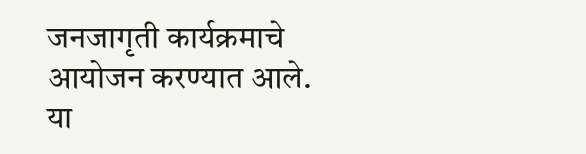जनजागृती कार्यक्रमाचे आयोजन करण्यात आले.            या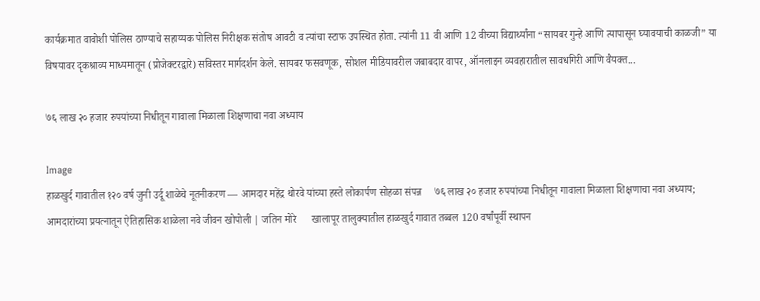कार्यक्रमात वावोशी पोलिस ठाण्याचे सहाय्यक पोलिस निरीक्षक संतोष आवटी व त्यांचा स्टाफ उपस्थित होता. त्यांनी 11 वी आणि 12 वीच्या विद्यार्थ्यांना “सायबर गुन्हे आणि त्यापासून घ्यावयाची काळजी” या विषयावर दृकश्राव्य माध्यमातून (प्रोजेक्टरद्वारे) सविस्तर मार्गदर्शन केले. सायबर फसवणूक, सोशल मीडियावरील जबाबदार वापर, ऑनलाइन व्यवहारातील सावधगिरी आणि वैयक्त...

७६ लाख २० हजार रुपयांच्या निधीतून गावाला मिळाला शिक्षणाचा नवा अध्याय

Image
हाळखुर्द गावातील १२० वर्ष जुनी उर्दू शाळेचे नूतनीकरण — आमदार महेंद्र थोरवे यांच्या हस्ते लोकार्पण सोहळा संपन्न     ७६ लाख २० हजार रुपयांच्या निधीतून गावाला मिळाला शिक्षणाचा नवा अध्याय; आमदारांच्या प्रयत्नातून ऐतिहासिक शाळेला नवे जीवन खोपोली | जतिन मोरे      खालापूर तालुक्यातील हाळखुर्द गावात तब्बल 120 वर्षांपूर्वी स्थापन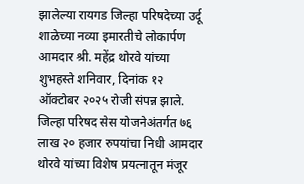झालेल्या रायगड जिल्हा परिषदेच्या उर्दू शाळेच्या नव्या इमारतीचे लोकार्पण आमदार श्री. महेंद्र थोरवे यांच्या शुभहस्ते शनिवार, दिनांक १२ ऑक्टोबर २०२५ रोजी संपन्न झाले. जिल्हा परिषद सेस योजनेअंतर्गत ७६ लाख २० हजार रुपयांचा निधी आमदार थोरवे यांच्या विशेष प्रयत्नातून मंजूर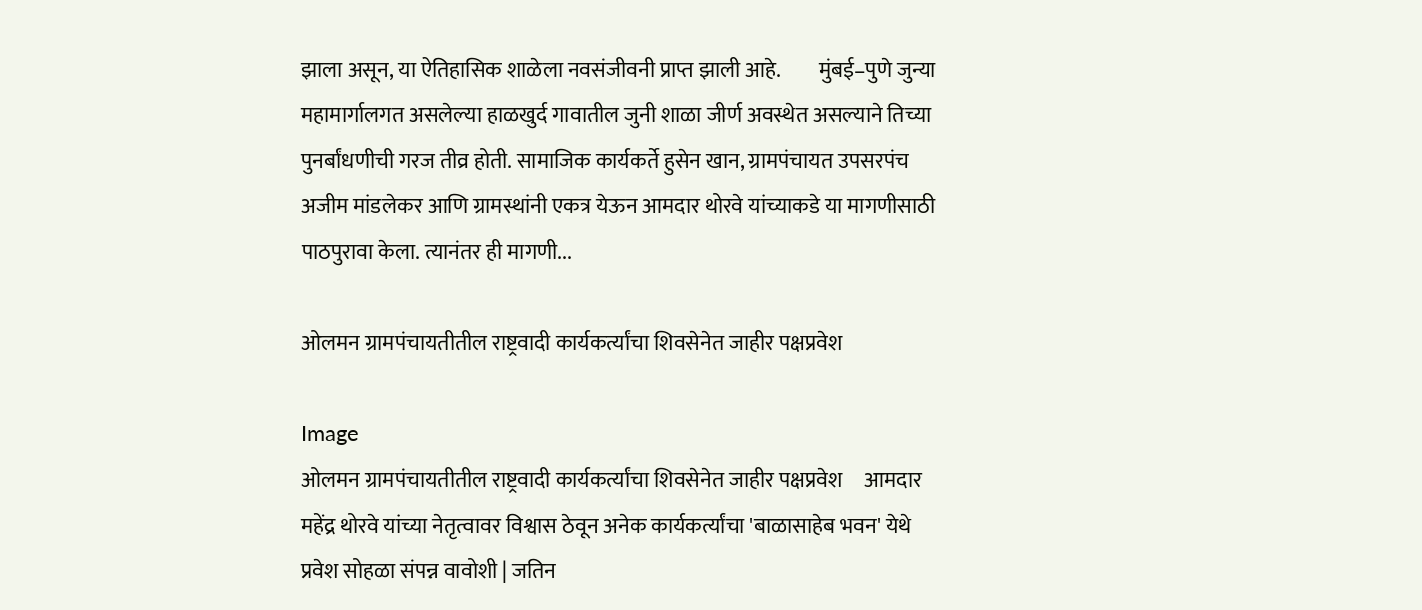झाला असून, या ऐतिहासिक शाळेला नवसंजीवनी प्राप्त झाली आहे.         मुंबई–पुणे जुन्या महामार्गालगत असलेल्या हाळखुर्द गावातील जुनी शाळा जीर्ण अवस्थेत असल्याने तिच्या पुनर्बांधणीची गरज तीव्र होती. सामाजिक कार्यकर्ते हुसेन खान, ग्रामपंचायत उपसरपंच अजीम मांडलेकर आणि ग्रामस्थांनी एकत्र येऊन आमदार थोरवे यांच्याकडे या मागणीसाठी पाठपुरावा केला. त्यानंतर ही मागणी...

ओलमन ग्रामपंचायतीतील राष्ट्रवादी कार्यकर्त्यांचा शिवसेनेत जाहीर पक्षप्रवेश

Image
ओलमन ग्रामपंचायतीतील राष्ट्रवादी कार्यकर्त्यांचा शिवसेनेत जाहीर पक्षप्रवेश     आमदार महेंद्र थोरवे यांच्या नेतृत्वावर विश्वास ठेवून अनेक कार्यकर्त्यांचा 'बाळासाहेब भवन' येथे प्रवेश सोहळा संपन्न वावोशी | जतिन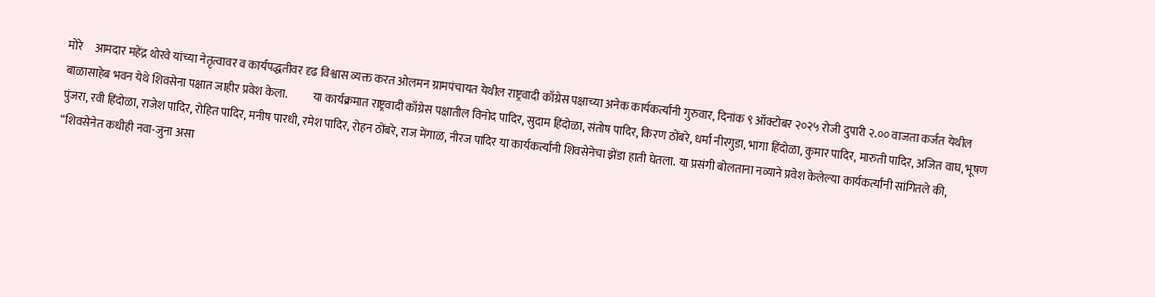मोरे     आमदार महेंद्र थोरवे यांच्या नेतृत्वावर व कार्यपद्धतीवर दृढ विश्वास व्यक्त करत ओलमन ग्रामपंचायत येथील राष्ट्रवादी काँग्रेस पक्षाच्या अनेक कार्यकर्त्यांनी गुरुवार, दिनांक ९ ऑक्टोबर २०२५ रोजी दुपारी २.०० वाजता कर्जत येथील बाळासाहेब भवन येथे शिवसेना पक्षात जाहीर प्रवेश केला.           या कार्यक्रमात राष्ट्रवादी काँग्रेस पक्षातील विनोद पादिर, सुदाम हिंदोळा, संतोष पादिर, किरण ठोंबरे, धर्मा नीरगुडा, भागा हिंदोळा, कुमार पादिर, मारुती पादिर, अजित वाघ, भूषण पुंजरा, रवी हिंदोळा, राजेश पादिर, रोहित पादिर, मनीष पारधी, रमेश पादिर, रोहन ठोंबरे, राज मेंगाळ, नीरज पादिर या कार्यकर्त्यांनी शिवसेनेचा झेंडा हाती घेतला. या प्रसंगी बोलताना नव्याने प्रवेश केलेल्या कार्यकर्त्यांनी सांगितले की, “शिवसेनेत कधीही नवा-जुना असा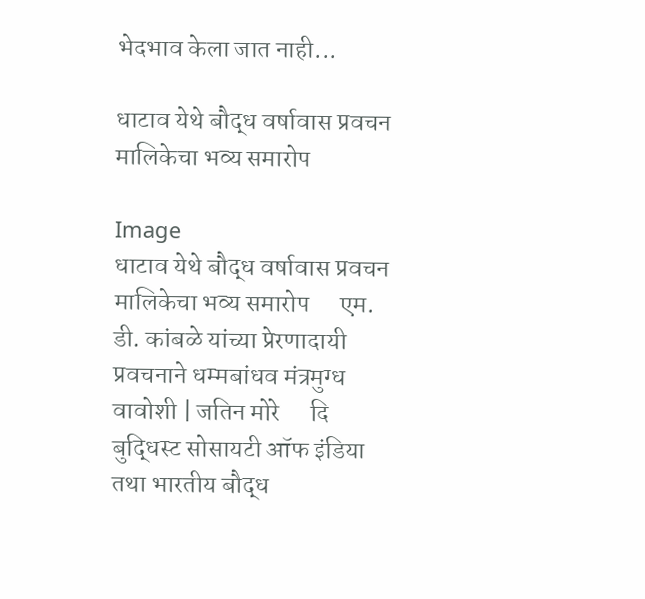भेदभाव केला जात नाही...

धाटाव येथे बौद्ध वर्षावास प्रवचन मालिकेचा भव्य समारोप

Image
धाटाव येथे बौद्ध वर्षावास प्रवचन मालिकेचा भव्य समारोप      एम. डी. कांबळे यांच्या प्रेरणादायी प्रवचनाने धम्मबांधव मंत्रमुग्ध वावोशी | जतिन मोरे      दि बुद्धिस्ट सोसायटी ऑफ इंडिया तथा भारतीय बौद्ध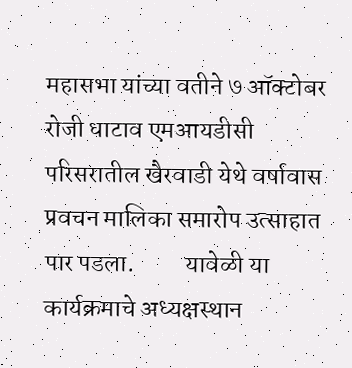महासभा यांच्या वतीने ७ ऑक्टोबर रोजी धाटाव एमआयडीसी परिसरातील खैरवाडी येथे वर्षावास प्रवचन मालिका समारोप उत्साहात पार पडला.          यावेळी या कार्यक्रमाचे अध्यक्षस्थान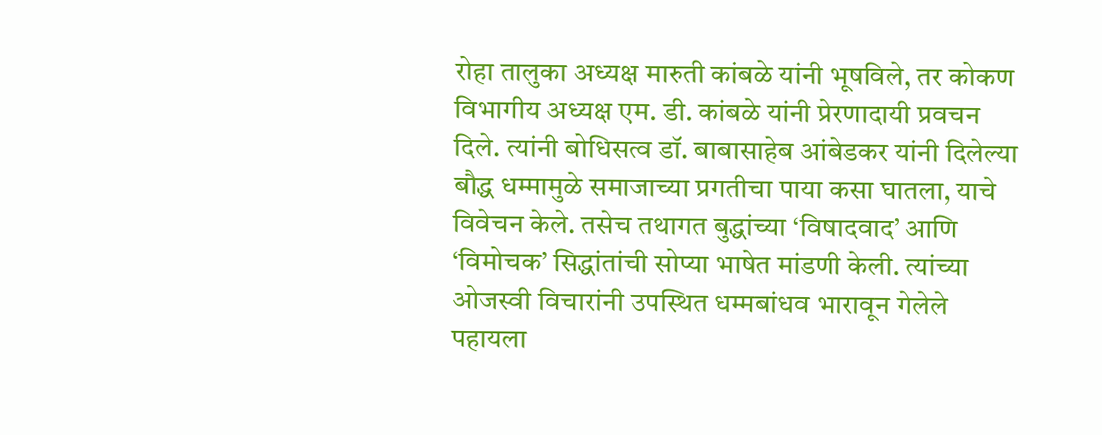रोहा तालुका अध्यक्ष मारुती कांबळे यांनी भूषविले, तर कोकण विभागीय अध्यक्ष एम. डी. कांबळे यांनी प्रेरणादायी प्रवचन दिले. त्यांनी बोधिसत्व डॉ. बाबासाहेब आंबेडकर यांनी दिलेल्या बौद्ध धम्मामुळे समाजाच्या प्रगतीचा पाया कसा घातला, याचे विवेचन केले. तसेच तथागत बुद्धांच्या ‘विषादवाद’ आणि ‘विमोचक’ सिद्धांतांची सोप्या भाषेत मांडणी केली. त्यांच्या ओजस्वी विचारांनी उपस्थित धम्मबांधव भारावून गेलेले पहायला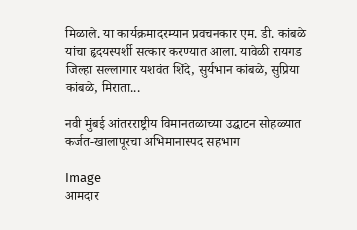मिळाले. या कार्यक्रमादरम्यान प्रवचनकार एम. डी. कांबळे यांचा हृदयस्पर्शी सत्कार करण्यात आला. यावेळी रायगड जिल्हा सल्लागार यशवंत शिंदे, सुर्यभान कांबळे, सुप्रिया कांबळे, मिराता...

नवी मुंबई आंतरराष्ट्रीय विमानतळाच्या उद्घाटन सोहळ्यात कर्जत-खालापूरचा अभिमानास्पद सहभाग

Image
आमदार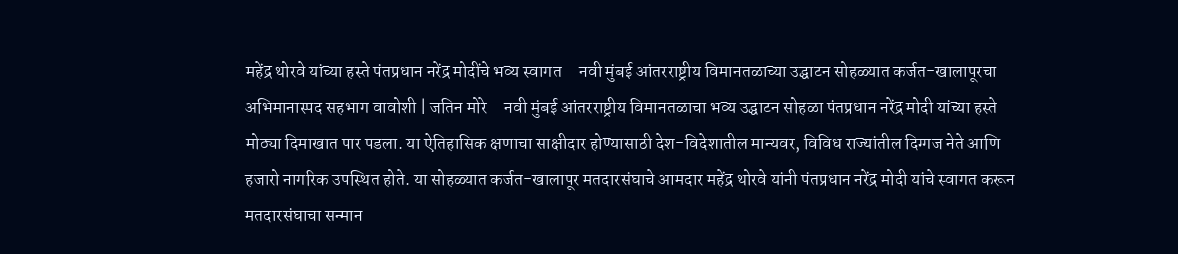महेंद्र थोरवे यांच्या हस्ते पंतप्रधान नरेंद्र मोदींचे भव्य स्वागत     नवी मुंबई आंतरराष्ट्रीय विमानतळाच्या उद्घाटन सोहळ्यात कर्जत-खालापूरचा अभिमानास्पद सहभाग वावोशी | जतिन मोरे     नवी मुंबई आंतरराष्ट्रीय विमानतळाचा भव्य उद्घाटन सोहळा पंतप्रधान नरेंद्र मोदी यांच्या हस्ते मोठ्या दिमाखात पार पडला. या ऐतिहासिक क्षणाचा साक्षीदार होण्यासाठी देश-विदेशातील मान्यवर, विविध राज्यांतील दिग्गज नेते आणि हजारो नागरिक उपस्थित होते. या सोहळ्यात कर्जत-खालापूर मतदारसंघाचे आमदार महेंद्र थोरवे यांनी पंतप्रधान नरेंद्र मोदी यांचे स्वागत करून मतदारसंघाचा सन्मान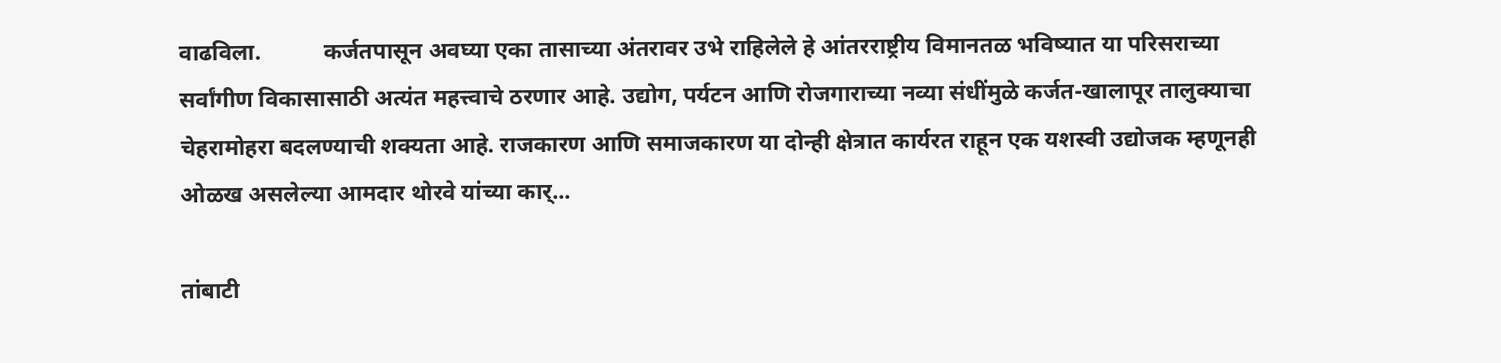वाढविला.           कर्जतपासून अवघ्या एका तासाच्या अंतरावर उभे राहिलेले हे आंतरराष्ट्रीय विमानतळ भविष्यात या परिसराच्या सर्वांगीण विकासासाठी अत्यंत महत्त्वाचे ठरणार आहे. उद्योग, पर्यटन आणि रोजगाराच्या नव्या संधींमुळे कर्जत-खालापूर तालुक्याचा चेहरामोहरा बदलण्याची शक्यता आहे. राजकारण आणि समाजकारण या दोन्ही क्षेत्रात कार्यरत राहून एक यशस्वी उद्योजक म्हणूनही ओळख असलेल्या आमदार थोरवे यांच्या कार्...

तांबाटी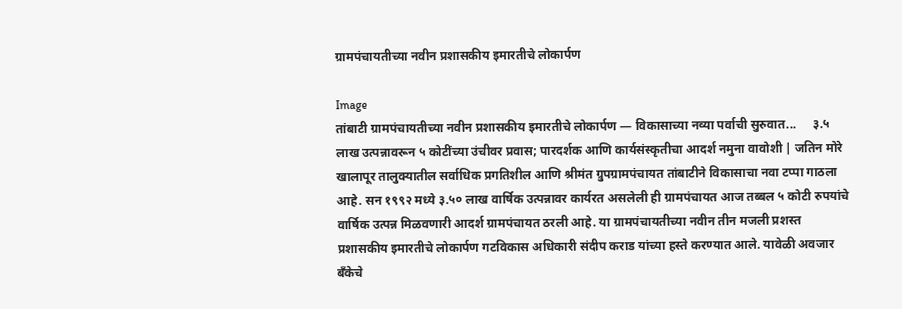ग्रामपंचायतीच्या नवीन प्रशासकीय इमारतीचे लोकार्पण

Image
तांबाटी ग्रामपंचायतीच्या नवीन प्रशासकीय इमारतीचे लोकार्पण — विकासाच्या नव्या पर्वाची सुरुवात...     ३.५ लाख उत्पन्नावरून ५ कोटींच्या उंचीवर प्रवास; पारदर्शक आणि कार्यसंस्कृतीचा आदर्श नमुना वावोशी | जतिन मोरे     खालापूर तालुक्यातील सर्वाधिक प्रगतिशील आणि श्रीमंत ग्रुपग्रामपंचायत तांबाटीने विकासाचा नवा टप्पा गाठला आहे. सन १९९२ मध्ये ३.५० लाख वार्षिक उत्पन्नावर कार्यरत असलेली ही ग्रामपंचायत आज तब्बल ५ कोटी रुपयांचे वार्षिक उत्पन्न मिळवणारी आदर्श ग्रामपंचायत ठरली आहे. या ग्रामपंचायतीच्या नवीन तीन मजली प्रशस्त प्रशासकीय इमारतीचे लोकार्पण गटविकास अधिकारी संदीप कराड यांच्या हस्ते करण्यात आले. यावेळी अवजार बँकेचे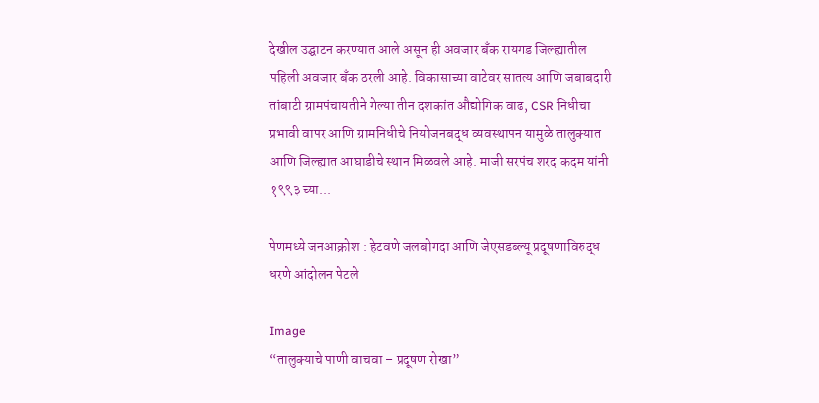देखील उद्घाटन करण्यात आले असून ही अवजार बँक रायगड जिल्ह्यातील पहिली अवजार बँक ठरली आहे. विकासाच्या वाटेवर सातत्य आणि जबाबदारी      तांबाटी ग्रामपंचायतीने गेल्या तीन दशकांत औद्योगिक वाढ, CSR निधीचा प्रभावी वापर आणि ग्रामनिधीचे नियोजनबद्ध व्यवस्थापन यामुळे तालुक्यात आणि जिल्ह्यात आघाडीचे स्थान मिळवले आहे. माजी सरपंच शरद कदम यांनी १९९३ च्या...

पेणमध्ये जनआक्रोश : हेटवणे जलबोगदा आणि जेएसडब्ल्यू प्रदूषणाविरुद्ध धरणे आंदोलन पेटले

Image
“तालुक्याचे पाणी वाचवा – प्रदूषण रोखा”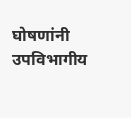घोषणांनी उपविभागीय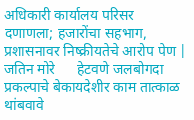अधिकारी कार्यालय परिसर दणाणला; हजारोंचा सहभाग, प्रशासनावर निष्क्रीयतेचे आरोप पेण | जतिन मोरे      हेटवणे जलबोगदा प्रकल्पाचे बेकायदेशीर काम तात्काळ थांबवावे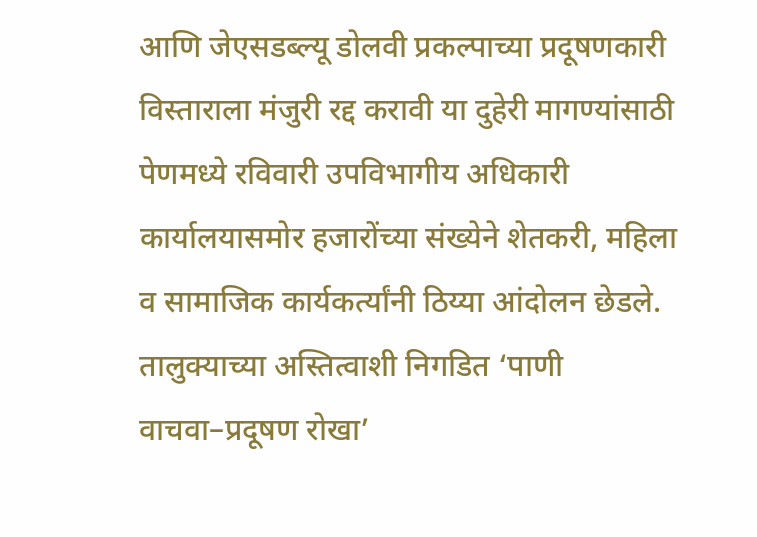आणि जेएसडब्ल्यू डोलवी प्रकल्पाच्या प्रदूषणकारी विस्ताराला मंजुरी रद्द करावी या दुहेरी मागण्यांसाठी पेणमध्ये रविवारी उपविभागीय अधिकारी कार्यालयासमोर हजारोंच्या संख्येने शेतकरी, महिला व सामाजिक कार्यकर्त्यांनी ठिय्या आंदोलन छेडले. तालुक्याच्या अस्तित्वाशी निगडित ‘पाणी वाचवा–प्रदूषण रोखा’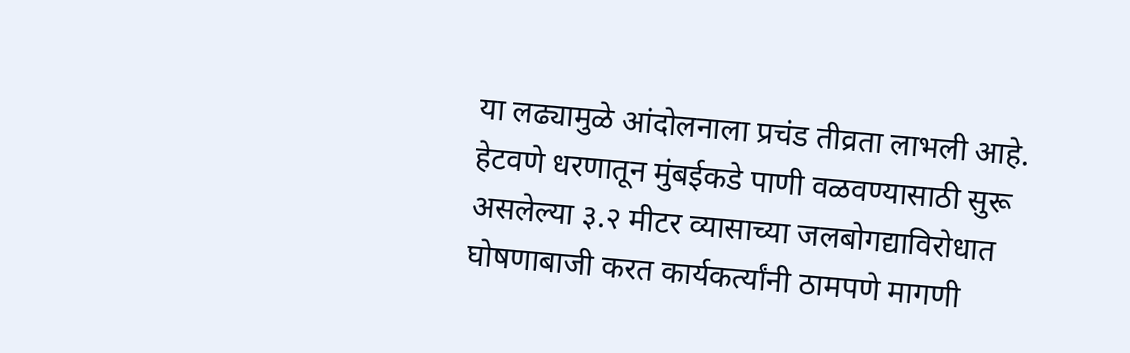या लढ्यामुळे आंदोलनाला प्रचंड तीव्रता लाभली आहे.           हेटवणे धरणातून मुंबईकडे पाणी वळवण्यासाठी सुरू असलेल्या ३.२ मीटर व्यासाच्या जलबोगद्याविरोधात घोषणाबाजी करत कार्यकर्त्यांनी ठामपणे मागणी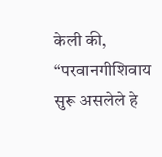केली की, “परवानगीशिवाय सुरू असलेले हे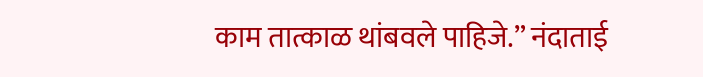काम तात्काळ थांबवले पाहिजे.” नंदाताई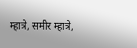म्हात्रे, समीर म्हात्रे,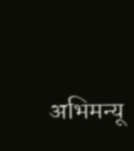अभिमन्यू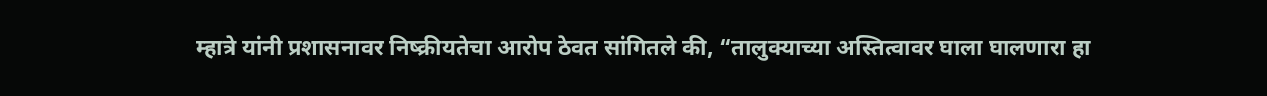म्हात्रे यांनी प्रशासनावर निष्क्रीयतेचा आरोप ठेवत सांगितले की, “तालुक्याच्या अस्तित्वावर घाला घालणारा हा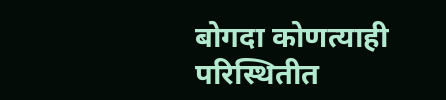बोगदा कोणत्याही परिस्थितीत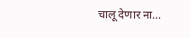चालू देणार ना...